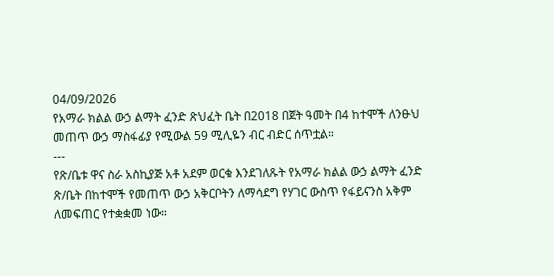04/09/2026
የአማራ ክልል ውኃ ልማት ፈንድ ጽህፈት ቤት በ2018 በጀት ዓመት በ4 ከተሞች ለንፁህ መጠጥ ውኃ ማስፋፊያ የሚውል 59 ሚሊዬን ብር ብድር ሰጥቷል።
---
የጽ/ቤቱ ዋና ስራ አስኪያጅ አቶ አደም ወርቁ እንደገለጹት የአማራ ክልል ውኃ ልማት ፈንድ ጽ/ቤት በከተሞች የመጠጥ ውኃ አቅርቦትን ለማሳደግ የሃገር ውስጥ የፋይናንስ አቅም ለመፍጠር የተቋቋመ ነው።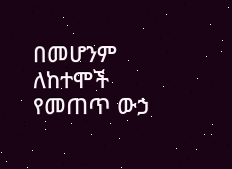በመሆንም ለከተሞች የመጠጥ ውኃ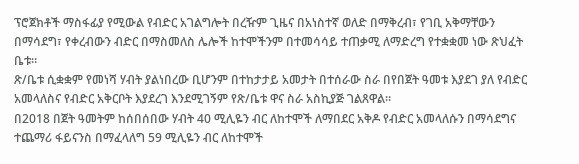ፕሮጀክቶች ማስፋፊያ የሚውል የብድር አገልግሎት በረዥም ጊዜና በአነስተኛ ወለድ በማቅረብ፣ የገቢ አቅማቸውን በማሳደግ፣ የቀረብውን ብድር በማስመለስ ሌሎች ከተሞችንም በተመሳሳይ ተጠቃሚ ለማድረግ የተቋቋመ ነው ጽህፈት ቤቱ።
ጽ/ቤቱ ሲቋቋም የመነሻ ሃብት ያልነበረው ቢሆንም በተከታታይ አመታት በተሰራው ስራ በየበጀት ዓመቱ እያደገ ያለ የብድር አመላለስና የብድር አቅርቦት እያደረገ እንደሚገኝም የጽ/ቤቱ ዋና ስራ አስኪያጅ ገልጸዋል።
በ2018 በጀት ዓመትም ከሰበሰበው ሃብት 40 ሚሊዬን ብር ለከተሞች ለማበደር አቅዶ የብድር አመላለሱን በማሳደግና ተጨማሪ ፋይናንስ በማፈላለግ 59 ሚሊዬን ብር ለከተሞች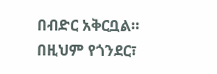በብድር አቅርቧል።
በዚህም የጎንደር፣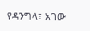የዳንግላ፣ አገው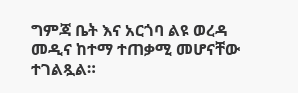ግምጃ ቤት እና አርጎባ ልዩ ወረዳ መዲና ከተማ ተጠቃሚ መሆናቸው ተገልጿል።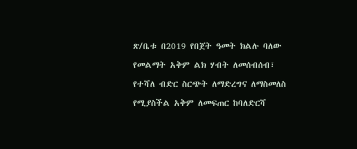ጽ/ቤቱ በ2019 የበጀት ዓመት ክልሉ ባለው የመልማት አቅም ልክ ሃብት ለመሰብሰብ፣ የተሻለ ብድር ስርጭት ለማድረግና ለማስመለስ የሚያስችል አቅም ለመፍጠር ከባለድርሻ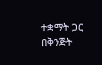ተቋማት ጋር በቅንጅት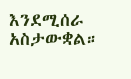እንደሚሰራ አስታውቋል።